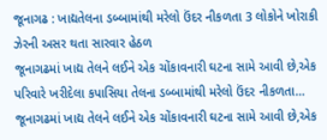જૂનાગઢ : ખાદ્યતેલના ડબ્બામાંથી મરેલો ઉંદર નીકળતા 3 લોકોને ખોરાકી ઝેરની અસર થતા સારવાર હેઠળ
જૂનાગઢમાં ખાદ્ય તેલને લઈને એક ચોંકાવનારી ઘટના સામે આવી છે,એક પરિવારે ખરીદેલા કપાસિયા તેલના ડબ્બામાંથી મરેલો ઉંદર નીકળતા…
જૂનાગઢમાં ખાદ્ય તેલને લઈને એક ચોંકાવનારી ઘટના સામે આવી છે,એક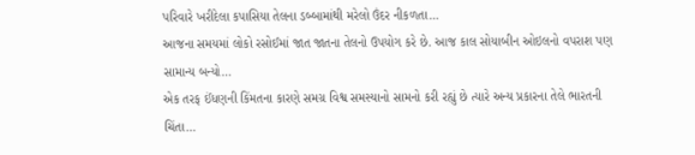પરિવારે ખરીદેલા કપાસિયા તેલના ડબ્બામાંથી મરેલો ઉંદર નીકળતા…
આજના સમયમાં લોકો રસોઈમાં જાત જાતના તેલનો ઉપયોગ કરે છે. આજ કાલ સોયાબીન ઓઇલનો વપરાશ પણ સામાન્ય બન્યો…
એક તરફ ઈંધણની કિંમતના કારણે સમગ્ર વિશ્વ સમસ્યાનો સામનો કરી રહ્યું છે ત્યારે અન્ય પ્રકારના તેલે ભારતની ચિંતા…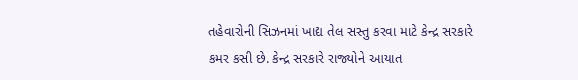તહેવારોની સિઝનમાં ખાદ્ય તેલ સસ્તુ કરવા માટે કેન્દ્ર સરકારે કમર કસી છે. કેન્દ્ર સરકારે રાજ્યોને આયાત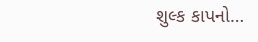શુલ્ક કાપનો…